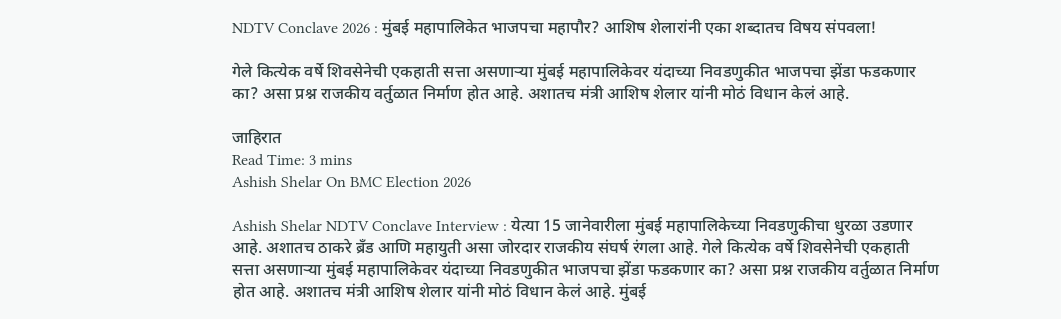NDTV Conclave 2026 : मुंबई महापालिकेत भाजपचा महापौर? आशिष शेलारांनी एका शब्दातच विषय संपवला!

गेले कित्येक वर्षे शिवसेनेची एकहाती सत्ता असणाऱ्या मुंबई महापालिकेवर यंदाच्या निवडणुकीत भाजपचा झेंडा फडकणार का? असा प्रश्न राजकीय वर्तुळात निर्माण होत आहे. अशातच मंत्री आशिष शेलार यांनी मोठं विधान केलं आहे.

जाहिरात
Read Time: 3 mins
Ashish Shelar On BMC Election 2026

Ashish Shelar NDTV Conclave Interview : येत्या 15 जानेवारीला मुंबई महापालिकेच्या निवडणुकीचा धुरळा उडणार आहे. अशातच ठाकरे ब्रँड आणि महायुती असा जोरदार राजकीय संघर्ष रंगला आहे. गेले कित्येक वर्षे शिवसेनेची एकहाती सत्ता असणाऱ्या मुंबई महापालिकेवर यंदाच्या निवडणुकीत भाजपचा झेंडा फडकणार का? असा प्रश्न राजकीय वर्तुळात निर्माण होत आहे. अशातच मंत्री आशिष शेलार यांनी मोठं विधान केलं आहे. मुंबई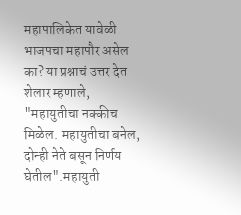महापालिकेत यावेळी भाजपचा महापौर असेल का? या प्रश्नाचं उत्तर देत शेलार म्हणाले, "महायुतीचा नक्कीच मिळेल. महायुतीचा बनेल, दोन्ही नेते बसून निर्णय घेतील".महायुती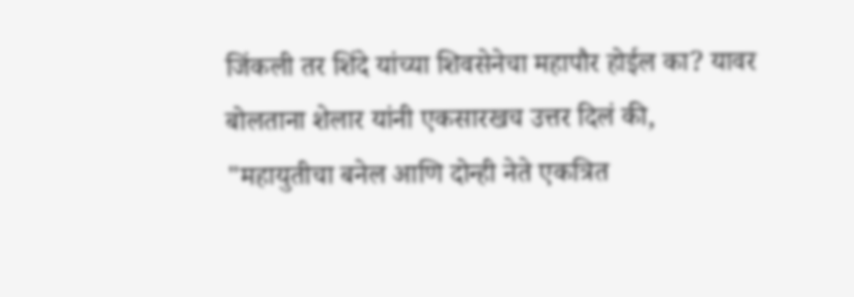जिंकली तर शिंदे यांच्या शिवसेनेचा महापौर होईल का? यावर बोलताना शेलार यांनी एकसारखच उत्तर दिलं की, "महायुतीचा बनेल आणि दोन्ही नेते एकत्रित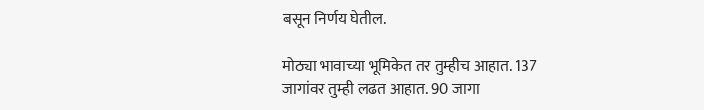बसून निर्णय घेतील.

मोठ्या भावाच्या भूमिकेत तर तुम्हीच आहात. 137 जागांवर तुम्ही लढत आहात. 90 जागा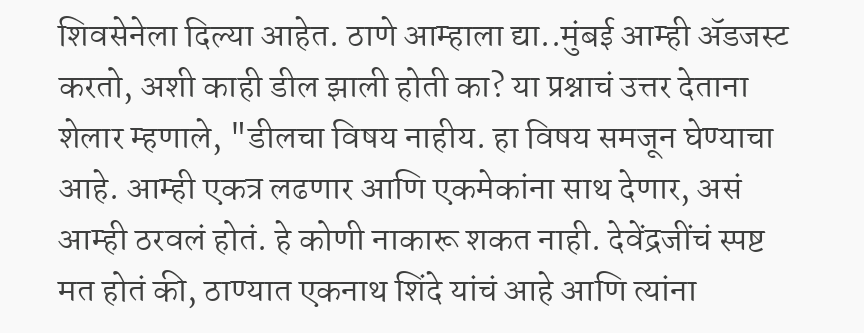शिवसेनेला दिल्या आहेत. ठाणे आम्हाला द्या..मुंबई आम्ही ॲडजस्ट करतो, अशी काही डील झाली होती का? या प्रश्नाचं उत्तर देताना शेलार म्हणाले, "डीलचा विषय नाहीय. हा विषय समजून घेण्याचा आहे. आम्ही एकत्र लढणार आणि एकमेकांना साथ देणार, असं आम्ही ठरवलं होतं. हे कोणी नाकारू शकत नाही. देवेंद्रजींचं स्पष्ट मत होतं की, ठाण्यात एकनाथ शिंदे यांचं आहे आणि त्यांना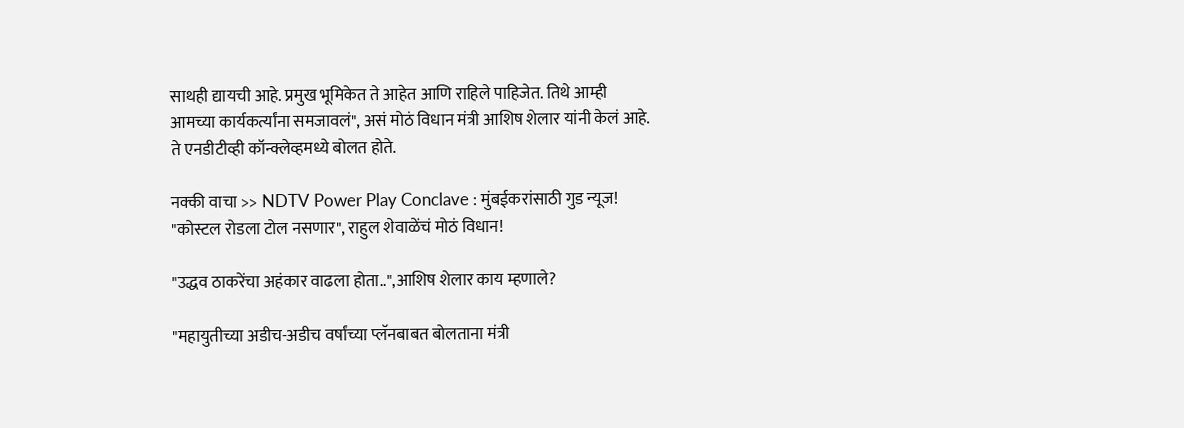साथही द्यायची आहे. प्रमुख भूमिकेत ते आहेत आणि राहिले पाहिजेत. तिथे आम्ही आमच्या कार्यकर्त्यांना समजावलं", असं मोठं विधान मंत्री आशिष शेलार यांनी केलं आहे. ते एनडीटीव्ही कॉन्क्लेव्हमध्ये बोलत होते.

नक्की वाचा >> NDTV Power Play Conclave : मुंबईकरांसाठी गुड न्यूज! "कोस्टल रोडला टोल नसणार", राहुल शेवाळेंचं मोठं विधान!

"उद्धव ठाकरेंचा अहंकार वाढला होता..",आशिष शेलार काय म्हणाले?

"महायुतीच्या अडीच-अडीच वर्षांच्या प्लॅनबाबत बोलताना मंत्री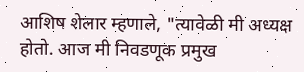आशिष शेलार म्हणाले, "त्यावेळी मी अध्यक्ष होतो. आज मी निवडणूक प्रमुख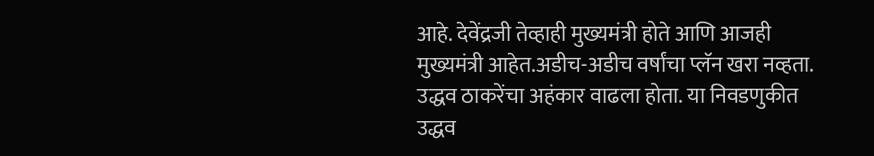आहे. देवेंद्रजी तेव्हाही मुख्यमंत्री होते आणि आजही मुख्यमंत्री आहेत.अडीच-अडीच वर्षांचा प्लॅन खरा नव्हता. उद्धव ठाकरेंचा अहंकार वाढला होता. या निवडणुकीत उद्धव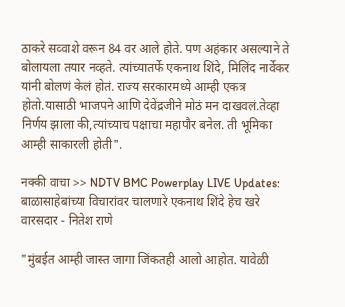ठाकरे सव्वाशे वरून 84 वर आले होते. पण अहंकार असल्याने ते बोलायला तयार नव्हते. त्यांच्यातर्फे एकनाथ शिंदे, मिलिंद नार्वेकर यांनी बोलणं केलं होतं. राज्य सरकारमध्ये आम्ही एकत्र होतो.यासाठी भाजपने आणि देवेंद्रजीने मोठं मन दाखवलं.तेव्हा निर्णय झाला की,त्यांच्याच पक्षाचा महापौर बनेल. ती भूमिका आम्ही साकारली होती".

नक्की वाचा >> NDTV BMC Powerplay LIVE Updates: बाळासाहेबांच्या विचारांवर चालणारे एकनाथ शिंदे हेच खरे वारसदार - नितेश राणे

"मुंबईत आम्ही जास्त जागा जिंकतही आलो आहोत. यावेळी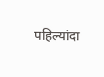पहिल्यांदा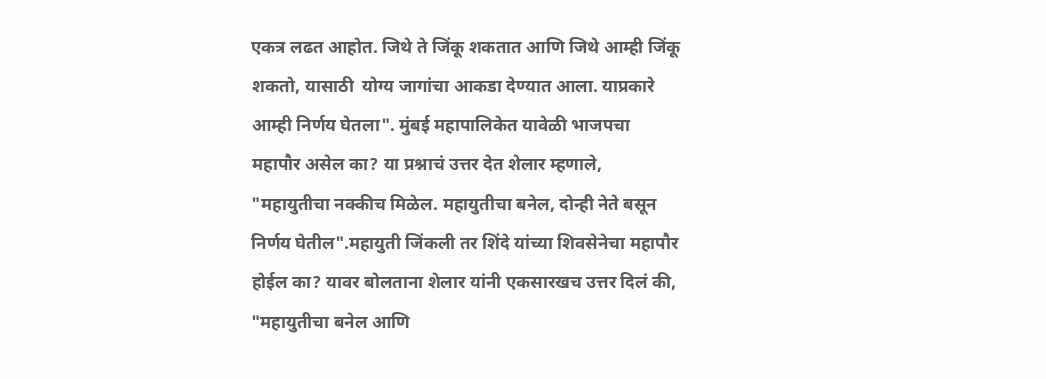एकत्र लढत आहोत. जिथे ते जिंकू शकतात आणि जिथे आम्ही जिंकू शकतो, यासाठी  योग्य जागांचा आकडा देण्यात आला. याप्रकारे आम्ही निर्णय घेतला". मुंबई महापालिकेत यावेळी भाजपचा महापौर असेल का? या प्रश्नाचं उत्तर देत शेलार म्हणाले, "महायुतीचा नक्कीच मिळेल. महायुतीचा बनेल, दोन्ही नेते बसून निर्णय घेतील".महायुती जिंकली तर शिंदे यांच्या शिवसेनेचा महापौर होईल का? यावर बोलताना शेलार यांनी एकसारखच उत्तर दिलं की, "महायुतीचा बनेल आणि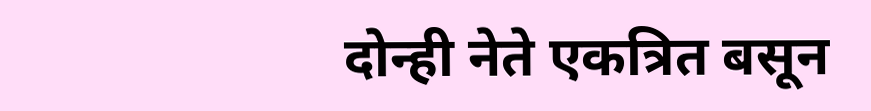दोन्ही नेते एकत्रित बसून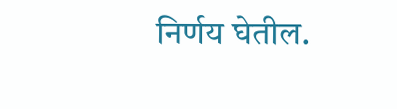निर्णय घेतील.